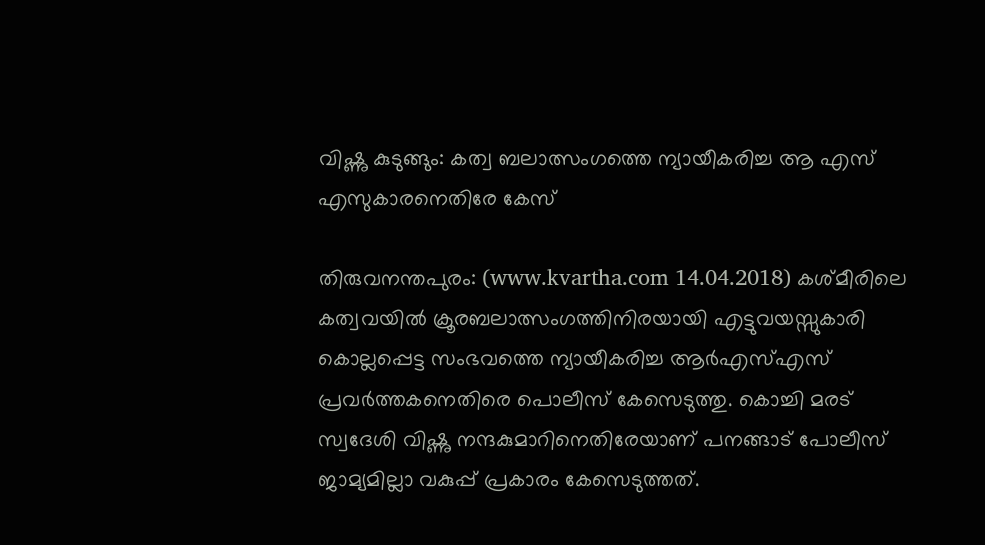വിഷ്ണു കുടുങ്ങും: കത്വ ബലാത്സംഗത്തെ ന്യായീകരിച്ച ആ എസ് എസുകാരനെതിരേ കേസ്

തിരുവനന്തപുരം: (www.kvartha.com 14.04.2018) കശ്മീരിലെ കത്വവയില്‍ ക്രൂരബലാത്സംഗത്തിനിരയായി എട്ടുവയസ്സുകാരി കൊല്ലപ്പെട്ട സംഭവത്തെ ന്യായീകരിച്ച ആര്‍എസ്എസ് പ്രവര്‍ത്തകനെതിരെ പൊലീസ് കേസെടുത്തു. കൊച്ചി മരട് സ്വദേശി വിഷ്ണു നന്ദകുമാറിനെതിരേയാണ് പനങ്ങാട് പോലീസ് ജാമ്യമില്ലാ വകുപ്പ് പ്രകാരം കേസെടുത്തത്.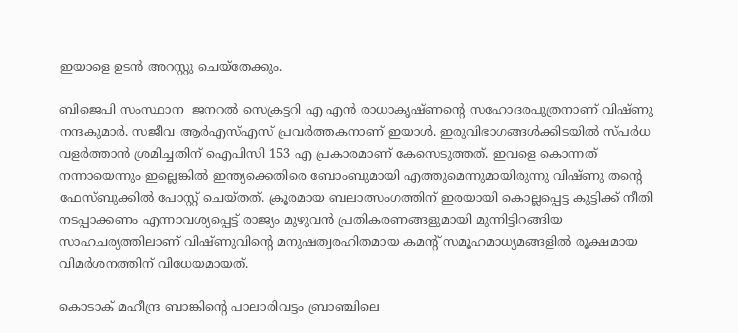ഇയാളെ ഉടന്‍ അറസ്റ്റു ചെയ്‌തേക്കും.

ബിജെപി സംസ്ഥാന  ജനറല്‍ സെക്രട്ടറി എ എന്‍ രാധാകൃഷ്ണന്റെ സഹോദരപുത്രനാണ് വിഷ്ണു നന്ദകുമാര്‍. സജീവ ആര്‍എസ്എസ് പ്രവര്‍ത്തകനാണ് ഇയാള്‍. ഇരുവിഭാഗങ്ങള്‍ക്കിടയില്‍ സ്പര്‍ധ വളര്‍ത്താന്‍ ശ്രമിച്ചതിന് ഐപിസി 153 എ പ്രകാരമാണ് കേസെടുത്തത്. ഇവളെ കൊന്നത് നന്നായെന്നും ഇല്ലെങ്കില്‍ ഇന്ത്യക്കെതിരെ ബോംബുമായി എത്തുമെന്നുമായിരുന്നു വിഷ്ണു തന്റെ ഫേസ്ബുക്കില്‍ പോസ്റ്റ് ചെയ്തത്. ക്രൂരമായ ബലാത്സംഗത്തിന് ഇരയായി കൊല്ലപ്പെട്ട കുട്ടിക്ക് നീതി നടപ്പാക്കണം എന്നാവശ്യപ്പെട്ട് രാജ്യം മുഴുവന്‍ പ്രതികരണങ്ങളുമായി മുന്നിട്ടിറങ്ങിയ സാഹചര്യത്തിലാണ് വിഷ്ണുവിന്റെ മനുഷത്വരഹിതമായ കമന്റ് സമൂഹമാധ്യമങ്ങളില്‍ രൂക്ഷമായ വിമര്‍ശനത്തിന് വിധേയമായത്.

കൊടാക് മഹീന്ദ്ര ബാങ്കിന്റെ പാലാരിവട്ടം ബ്രാഞ്ചിലെ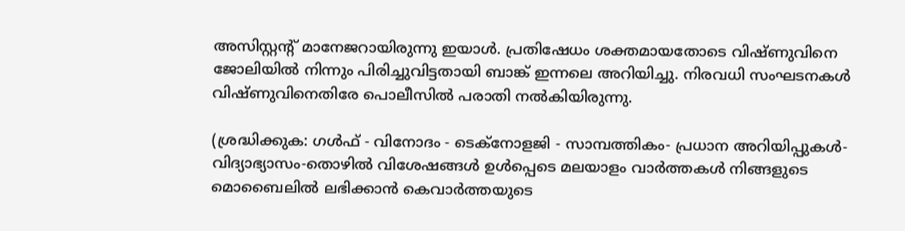അസിസ്റ്റന്റ് മാനേജറായിരുന്നു ഇയാള്‍. പ്രതിഷേധം ശക്തമായതോടെ വിഷ്ണുവിനെ ജോലിയില്‍ നിന്നും പിരിച്ചുവിട്ടതായി ബാങ്ക് ഇന്നലെ അറിയിച്ചു. നിരവധി സംഘടനകള്‍ വിഷ്ണുവിനെതിരേ പൊലീസില്‍ പരാതി നല്‍കിയിരുന്നു.

(ശ്രദ്ധിക്കുക: ഗൾഫ് - വിനോദം - ടെക്നോളജി - സാമ്പത്തികം- പ്രധാന അറിയിപ്പുകൾ-വിദ്യാഭ്യാസം-തൊഴിൽ വിശേഷങ്ങൾ ഉൾപ്പെടെ മലയാളം വാർത്തകൾ നിങ്ങളുടെ മൊബൈലിൽ ലഭിക്കാൻ കെവാർത്തയുടെ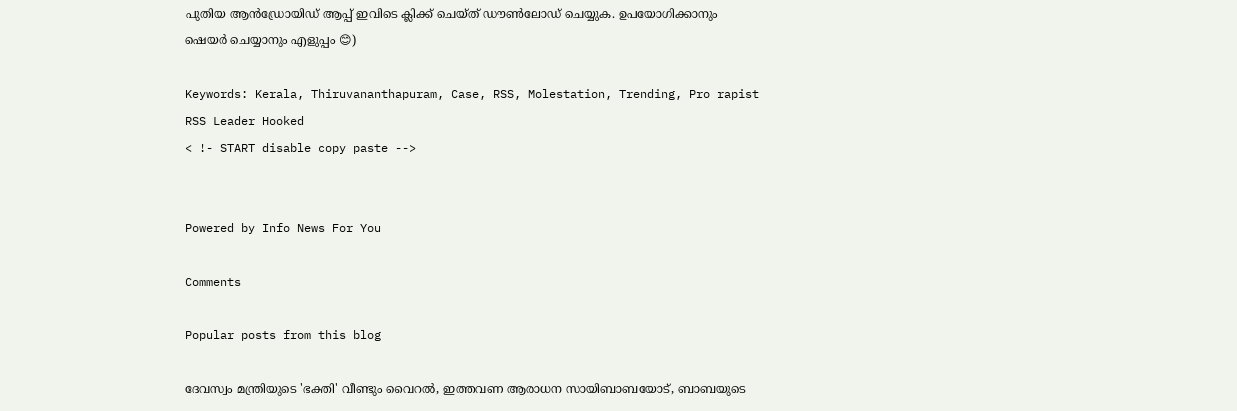പുതിയ ആൻഡ്രോയിഡ് ആപ്പ് ഇവിടെ ക്ലിക്ക് ചെയ്ത് ഡൗൺലോഡ് ചെയ്യുക. ഉപയോഗിക്കാനും ഷെയർ ചെയ്യാനും എളുപ്പം 😊)

Keywords: Kerala, Thiruvananthapuram, Case, RSS, Molestation, Trending, Pro rapist RSS Leader Hooked
< !- START disable copy paste -->


Powered by Info News For You

Comments

Popular posts from this blog

ദേവസ്വം മന്ത്രിയുടെ 'ഭക്തി' വീണ്ടും വൈറല്‍, ഇത്തവണ ആരാധന സായിബാബയോട്, ബാബയുടെ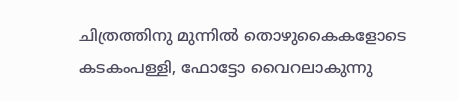ചിത്രത്തിനു മുന്നില്‍ തൊഴുകൈകളോടെ കടകംപള്ളി, ഫോട്ടോ വൈറലാകുന്നു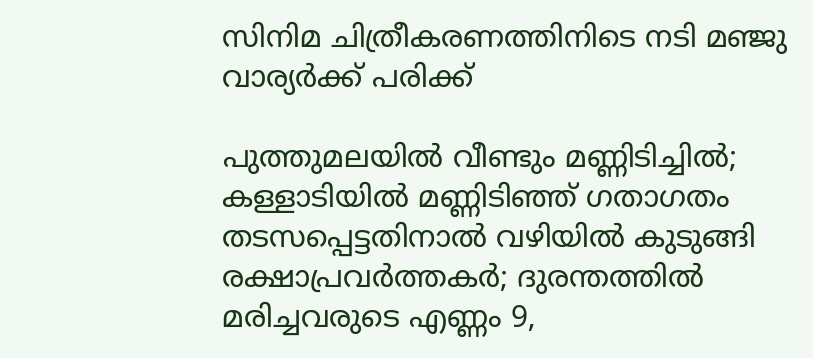സിനിമ ചിത്രീകരണത്തിനിടെ നടി മഞ്ജു വാര്യര്‍ക്ക് പരിക്ക്

പുത്തുമലയില്‍ വീണ്ടും മണ്ണിടിച്ചില്‍; കള്ളാടിയില്‍ മണ്ണിടിഞ്ഞ് ഗതാഗതം തടസപ്പെട്ടതിനാല്‍ വഴിയില്‍ കുടുങ്ങി രക്ഷാപ്രവര്‍ത്തകര്‍; ദുരന്തത്തില്‍ മരിച്ചവരുടെ എണ്ണം 9,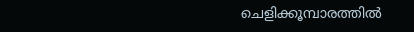ചെളിക്കൂമ്പാരത്തില്‍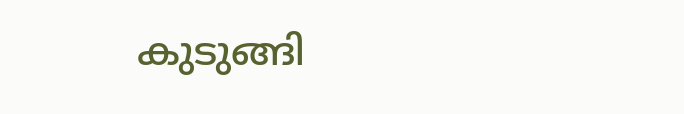കുടുങ്ങി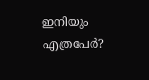ഇനിയും എത്രപേര്‍?